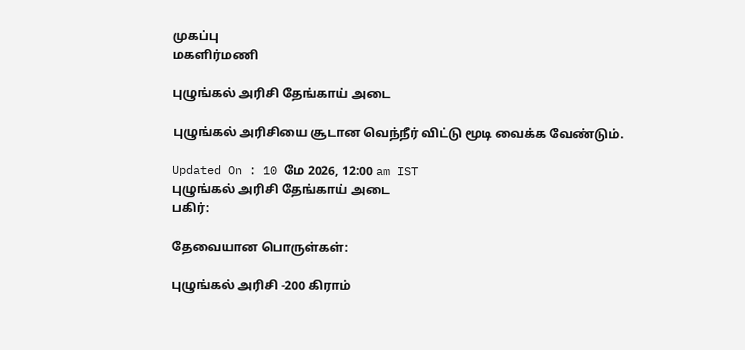முகப்பு
மகளிர்மணி

புழுங்கல் அரிசி தேங்காய் அடை

புழுங்கல் அரிசியை சூடான வெந்நீர் விட்டு மூடி வைக்க வேண்டும்.

Updated On : 10 மே 2026, 12:00 am IST
புழுங்கல் அரிசி தேங்காய் அடை
பகிர்:

தேவையான பொருள்கள்:

புழுங்கல் அரிசி -200 கிராம்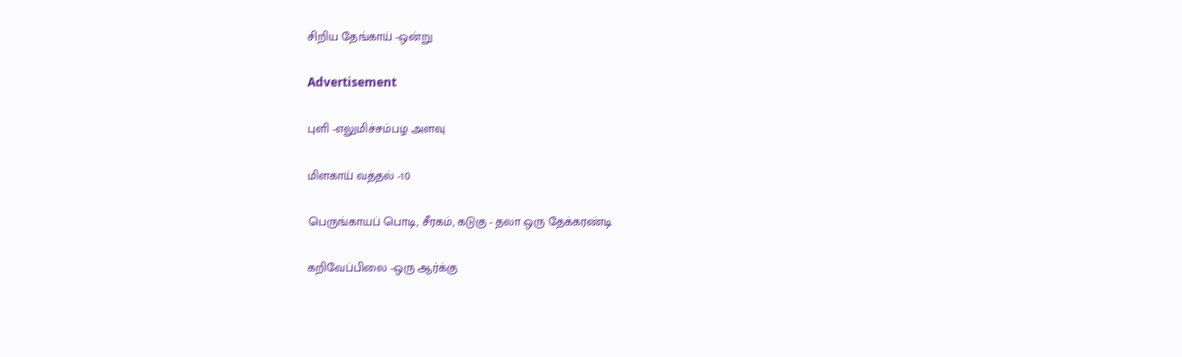சிறிய தேங்காய் -ஒன்று

Advertisement

புளி -எலுமிச்சம்பழ அளவு

மிளகாய் வத்தல் -10

பெருங்காயப் பொடி, சீரகம், கடுகு - தலா ஒரு தேக்கரண்டி

கறிவேப்பிலை -ஒரு ஆர்க்கு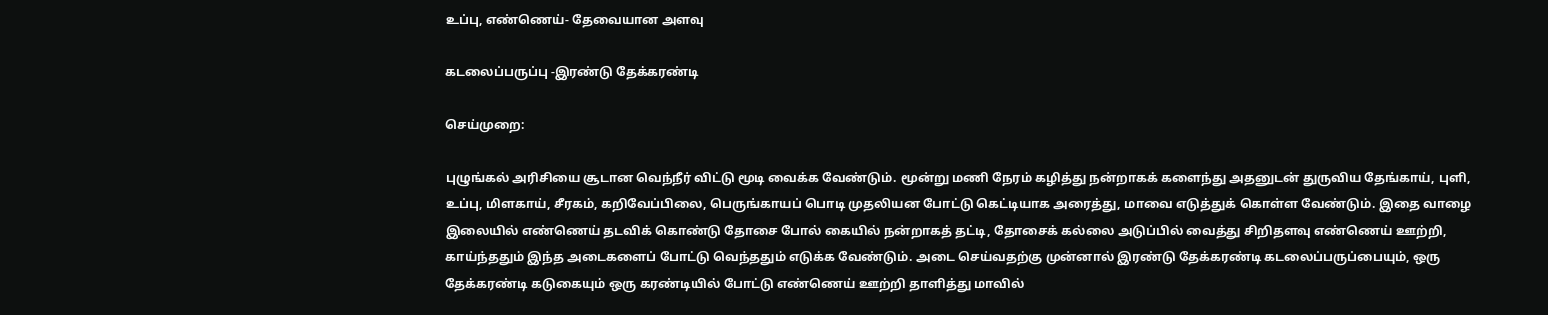உப்பு, எண்ணெய்- தேவையான அளவு

கடலைப்பருப்பு -இரண்டு தேக்கரண்டி

செய்முறை:

புழுங்கல் அரிசியை சூடான வெந்நீர் விட்டு மூடி வைக்க வேண்டும். மூன்று மணி நேரம் கழித்து நன்றாகக் களைந்து அதனுடன் துருவிய தேங்காய், புளி, உப்பு, மிளகாய், சீரகம், கறிவேப்பிலை, பெருங்காயப் பொடி முதலியன போட்டு கெட்டியாக அரைத்து, மாவை எடுத்துக் கொள்ள வேண்டும். இதை வாழை இலையில் எண்ணெய் தடவிக் கொண்டு தோசை போல் கையில் நன்றாகத் தட்டி, தோசைக் கல்லை அடுப்பில் வைத்து சிறிதளவு எண்ணெய் ஊற்றி, காய்ந்ததும் இந்த அடைகளைப் போட்டு வெந்ததும் எடுக்க வேண்டும். அடை செய்வதற்கு முன்னால் இரண்டு தேக்கரண்டி கடலைப்பருப்பையும், ஒரு தேக்கரண்டி கடுகையும் ஒரு கரண்டியில் போட்டு எண்ணெய் ஊற்றி தாளித்து மாவில்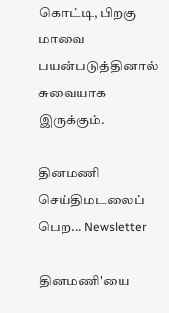கொட்டி, பிறகு மாவை பயன்படுத்தினால் சுவையாக இருக்கும்.

தினமணி செய்திமடலைப் பெற... Newsletter

தினமணி'யை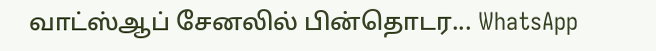வாட்ஸ்ஆப் சேனலில் பின்தொடர... WhatsApp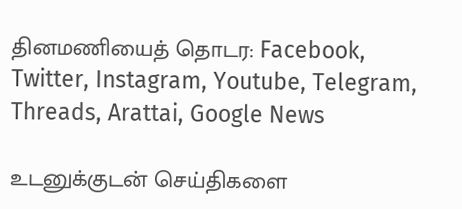தினமணியைத் தொடர: Facebook, Twitter, Instagram, Youtube, Telegram, Threads, Arattai, Google News

உடனுக்குடன் செய்திகளை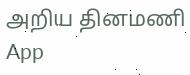அறிய தினமணி App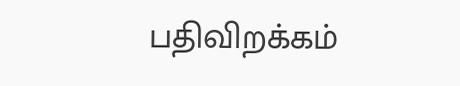பதிவிறக்கம்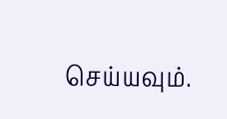செய்யவும்.